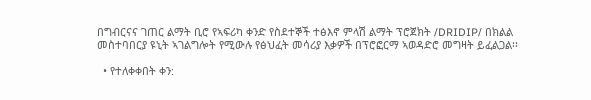በግብርናና ገጠር ልማት ቢሮ የኣፍሪካ ቀንድ የስደተኞች ተፅእኖ ምላሽ ልማት ፕሮጀክት /DRIDIP/ በክልል መስተባበርያ ዩኒት ኣገልግሎት የሚውሉ የፅህፈት መሳሪያ እቃዎች በፕሮፎርማ ኣወዳድሮ መግዛት ይፈልጋል፡፡

  • የተለቀቀበት ቀን: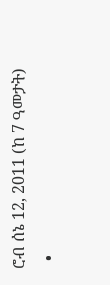ሮብ ሰኔ 12, 2011 (ከ 7 ዓመታት)
  •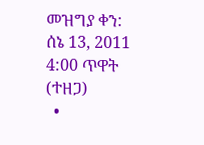መዝግያ ቀን: ሰኔ 13, 2011 4:00 ጥዋት (ተዘጋ)
  •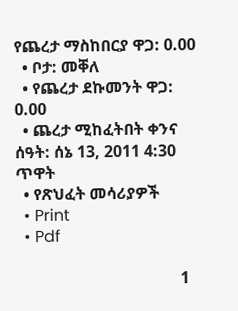የጨረታ ማስከበርያ ዋጋ: 0.00
  • ቦታ: መቐለ
  • የጨረታ ደኩመንት ዋጋ: 0.00
  • ጨረታ ሚከፈትበት ቀንና ሰዓት: ሰኔ 13, 2011 4:30 ጥዋት
  • የጽህፈት መሳሪያዎች
  • Print
  • Pdf

                                         1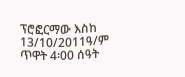ፕሮፎርማው እስከ 13/10/2011ዓ/ም ጥዋት 4፡00 ሰዓት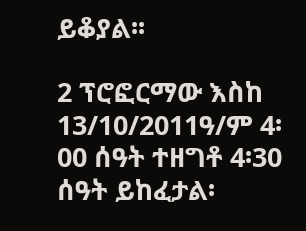ይቆያል፡፡

2 ፕሮፎርማው እስከ 13/10/2011ዓ/ም 4፡00 ሰዓት ተዘግቶ 4፡30 ሰዓት ይከፈታል፡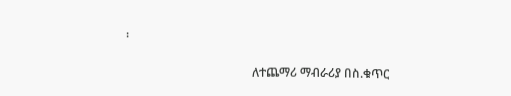፡

                                          ለተጨማሪ ማብራሪያ በስ.ቁጥር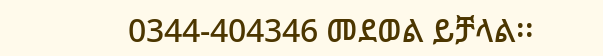0344-404346 መደወል ይቻላል፡፡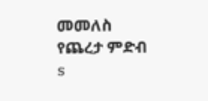መመለስ
የጨረታ ምድብ
s